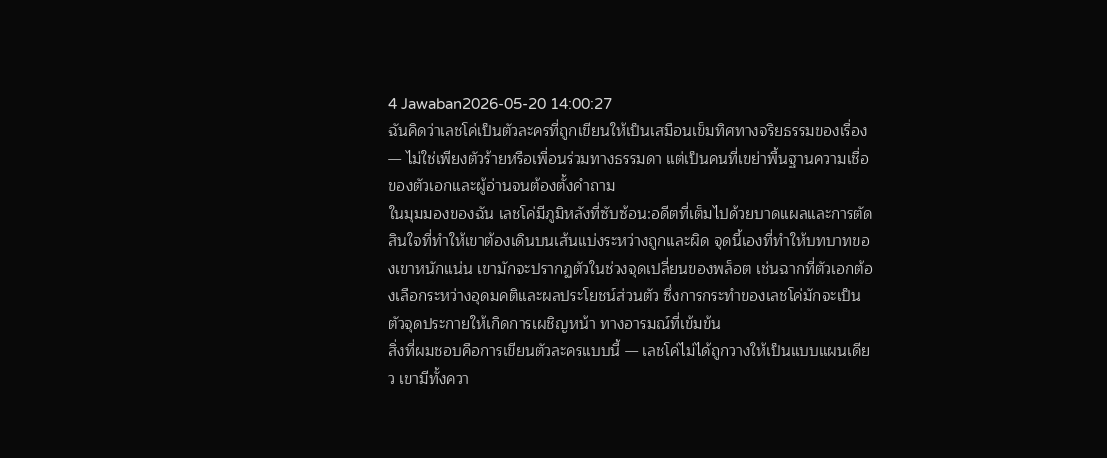4 Jawaban2026-05-20 14:00:27
ฉันคิดว่าเลชโค่เป็นตัวละครที่ถูกเขียนให้เป็นเสมือนเข็มทิศทางจริยธรรมของเรื่อง — ไม่ใช่เพียงตัวร้ายหรือเพื่อนร่วมทางธรรมดา แต่เป็นคนที่เขย่าพื้นฐานความเชื่อของตัวเอกและผู้อ่านจนต้องตั้งคำถาม
ในมุมมองของฉัน เลชโค่มีภูมิหลังที่ซับซ้อน:อดีตที่เต็มไปด้วยบาดแผลและการตัดสินใจที่ทำให้เขาต้องเดินบนเส้นแบ่งระหว่างถูกและผิด จุดนี้เองที่ทำให้บทบาทของเขาหนักแน่น เขามักจะปรากฏตัวในช่วงจุดเปลี่ยนของพล็อต เช่นฉากที่ตัวเอกต้องเลือกระหว่างอุดมคติและผลประโยชน์ส่วนตัว ซึ่งการกระทำของเลชโค่มักจะเป็นตัวจุดประกายให้เกิดการเผชิญหน้า ทางอารมณ์ที่เข้มข้น
สิ่งที่ผมชอบคือการเขียนตัวละครแบบนี้ — เลชโค่ไม่ได้ถูกวางให้เป็นแบบแผนเดียว เขามีทั้งควา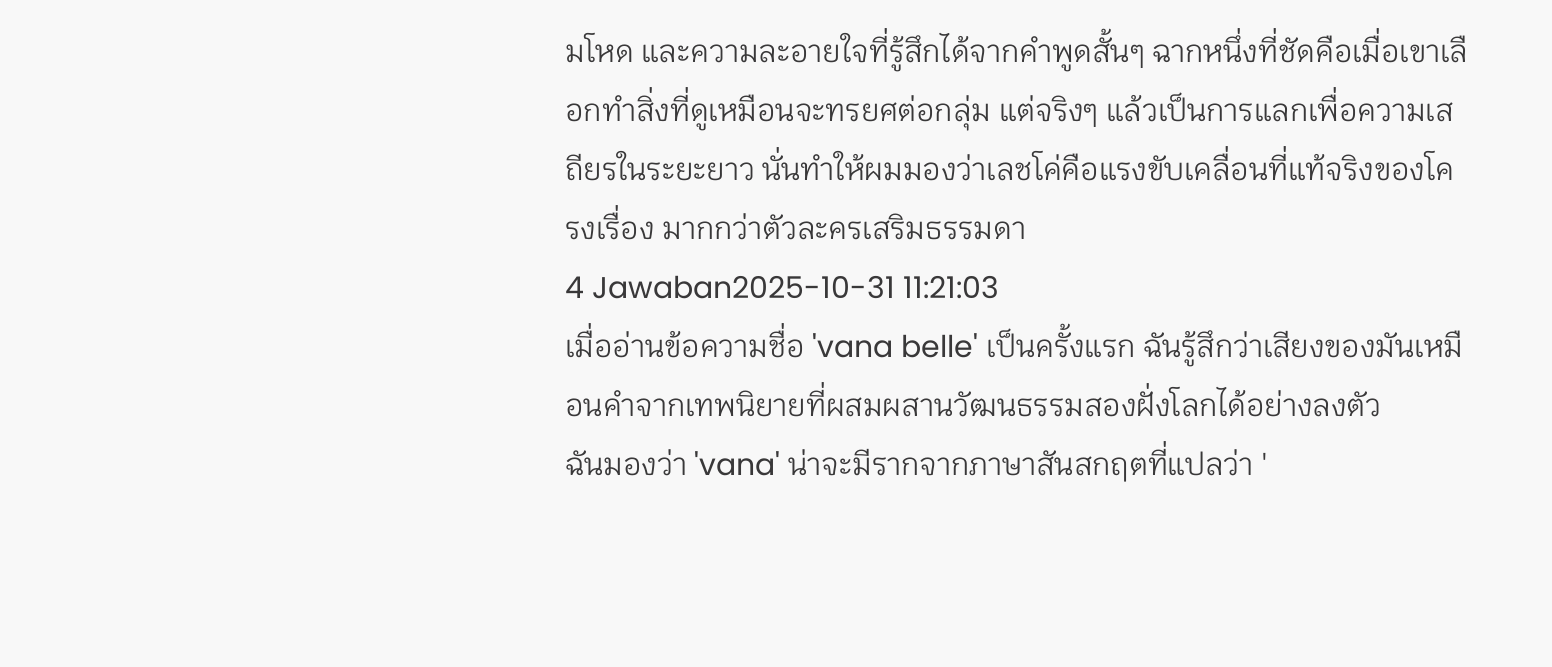มโหด และความละอายใจที่รู้สึกได้จากคำพูดสั้นๆ ฉากหนึ่งที่ชัดคือเมื่อเขาเลือกทำสิ่งที่ดูเหมือนจะทรยศต่อกลุ่ม แต่จริงๆ แล้วเป็นการแลกเพื่อความเสถียรในระยะยาว นั่นทำให้ผมมองว่าเลชโค่คือแรงขับเคลื่อนที่แท้จริงของโครงเรื่อง มากกว่าตัวละครเสริมธรรมดา
4 Jawaban2025-10-31 11:21:03
เมื่ออ่านข้อความชื่อ 'vana belle' เป็นครั้งแรก ฉันรู้สึกว่าเสียงของมันเหมือนคำจากเทพนิยายที่ผสมผสานวัฒนธรรมสองฝั่งโลกได้อย่างลงตัว
ฉันมองว่า 'vana' น่าจะมีรากจากภาษาสันสกฤตที่แปลว่า '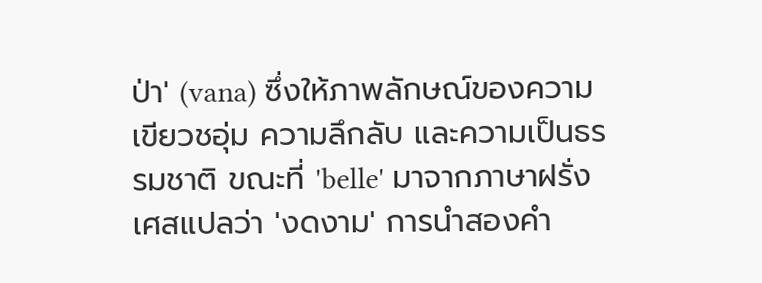ป่า' (vana) ซึ่งให้ภาพลักษณ์ของความเขียวชอุ่ม ความลึกลับ และความเป็นธรรมชาติ ขณะที่ 'belle' มาจากภาษาฝรั่งเศสแปลว่า 'งดงาม' การนำสองคำ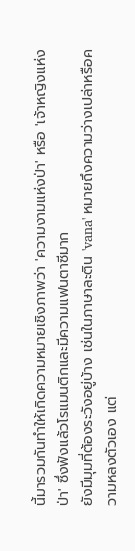นี้มารวมกันทำให้เกิดความหมายเชิงภาพว่า 'ความงามแห่งป่า' หรือ 'เจ้าหญิงแห่งป่า' ซึ่งฟังแล้วโรแมนติกและมีความแฟนตาซีมาก
ยังมีมุมที่ต้องระวังอยู่บ้าง เช่นในภาษาละติน 'vana' หมายถึงความว่างเปล่าหรือความหลงตัวเอง แต่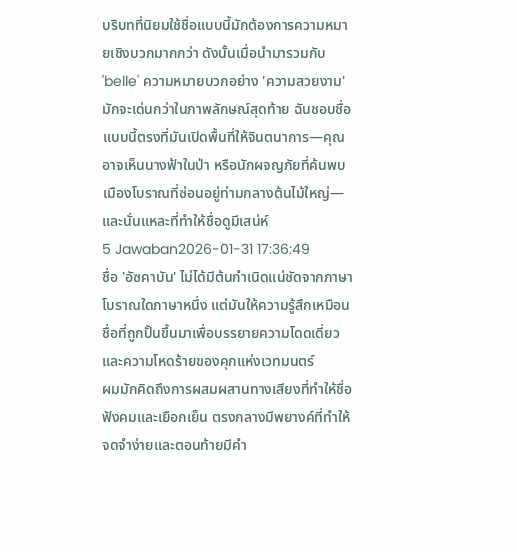บริบทที่นิยมใช้ชื่อแบบนี้มักต้องการความหมายเชิงบวกมากกว่า ดังนั้นเมื่อนำมารวมกับ 'belle' ความหมายบวกอย่าง 'ความสวยงาม' มักจะเด่นกว่าในภาพลักษณ์สุดท้าย ฉันชอบชื่อแบบนี้ตรงที่มันเปิดพื้นที่ให้จินตนาการ—คุณอาจเห็นนางฟ้าในป่า หรือนักผจญภัยที่ค้นพบเมืองโบราณที่ซ่อนอยู่ท่ามกลางต้นไม้ใหญ่—และนั่นแหละที่ทำให้ชื่อดูมีเสน่ห์
5 Jawaban2026-01-31 17:36:49
ชื่อ 'อัซคาบัน' ไม่ได้มีต้นกำเนิดแน่ชัดจากภาษาโบราณใดภาษาหนึ่ง แต่มันให้ความรู้สึกเหมือนชื่อที่ถูกปั้นขึ้นมาเพื่อบรรยายความโดดเดี่ยวและความโหดร้ายของคุกแห่งเวทมนตร์
ผมมักคิดถึงการผสมผสานทางเสียงที่ทำให้ชื่อฟังคมและเยือกเย็น ตรงกลางมีพยางค์ที่ทำให้จดจำง่ายและตอนท้ายมีคำ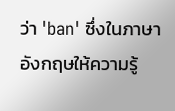ว่า 'ban' ซึ่งในภาษาอังกฤษให้ความรู้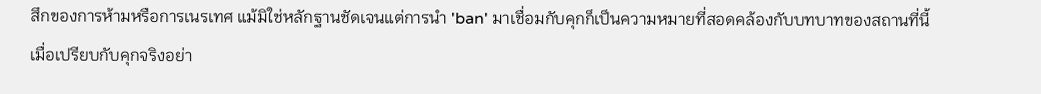สึกของการห้ามหรือการเนรเทศ แม้มิใช่หลักฐานชัดเจนแต่การนำ 'ban' มาเชื่อมกับคุกก็เป็นความหมายที่สอดคล้องกับบทบาทของสถานที่นี้
เมื่อเปรียบกับคุกจริงอย่า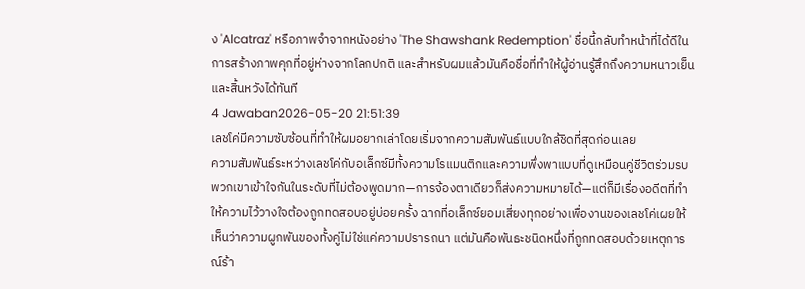ง 'Alcatraz' หรือภาพจำจากหนังอย่าง 'The Shawshank Redemption' ชื่อนี้กลับทำหน้าที่ได้ดีในการสร้างภาพคุกที่อยู่ห่างจากโลกปกติ และสำหรับผมแล้วมันคือชื่อที่ทำให้ผู้อ่านรู้สึกถึงความหนาวเย็นและสิ้นหวังได้ทันที
4 Jawaban2026-05-20 21:51:39
เลชโค่มีความซับซ้อนที่ทำให้ผมอยากเล่าโดยเริ่มจากความสัมพันธ์แบบใกล้ชิดที่สุดก่อนเลย
ความสัมพันธ์ระหว่างเลชโค่กับอเล็กซ์มีทั้งความโรแมนติกและความพึ่งพาแบบที่ดูเหมือนคู่ชีวิตร่วมรบ พวกเขาเข้าใจกันในระดับที่ไม่ต้องพูดมาก—การจ้องตาเดียวก็ส่งความหมายได้—แต่ก็มีเรื่องอดีตที่ทำให้ความไว้วางใจต้องถูกทดสอบอยู่บ่อยครั้ง ฉากที่อเล็กซ์ยอมเสี่ยงทุกอย่างเพื่องานของเลชโค่เผยให้เห็นว่าความผูกพันของทั้งคู่ไม่ใช่แค่ความปรารถนา แต่มันคือพันธะชนิดหนึ่งที่ถูกทดสอบด้วยเหตุการณ์ร้า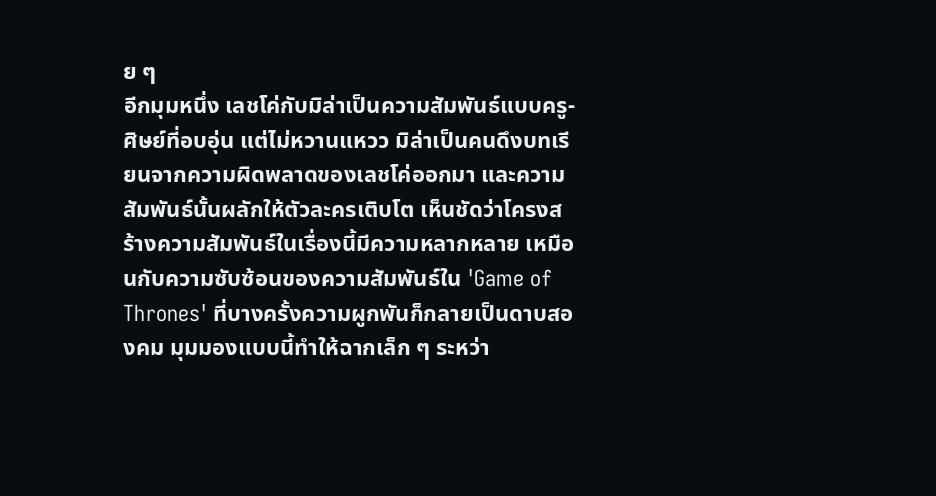ย ๆ
อีกมุมหนึ่ง เลชโค่กับมิล่าเป็นความสัมพันธ์แบบครู-ศิษย์ที่อบอุ่น แต่ไม่หวานแหวว มิล่าเป็นคนดึงบทเรียนจากความผิดพลาดของเลชโค่ออกมา และความสัมพันธ์นั้นผลักให้ตัวละครเติบโต เห็นชัดว่าโครงสร้างความสัมพันธ์ในเรื่องนี้มีความหลากหลาย เหมือนกับความซับซ้อนของความสัมพันธ์ใน 'Game of Thrones' ที่บางครั้งความผูกพันก็กลายเป็นดาบสองคม มุมมองแบบนี้ทำให้ฉากเล็ก ๆ ระหว่า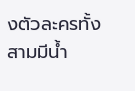งตัวละครทั้งสามมีน้ำ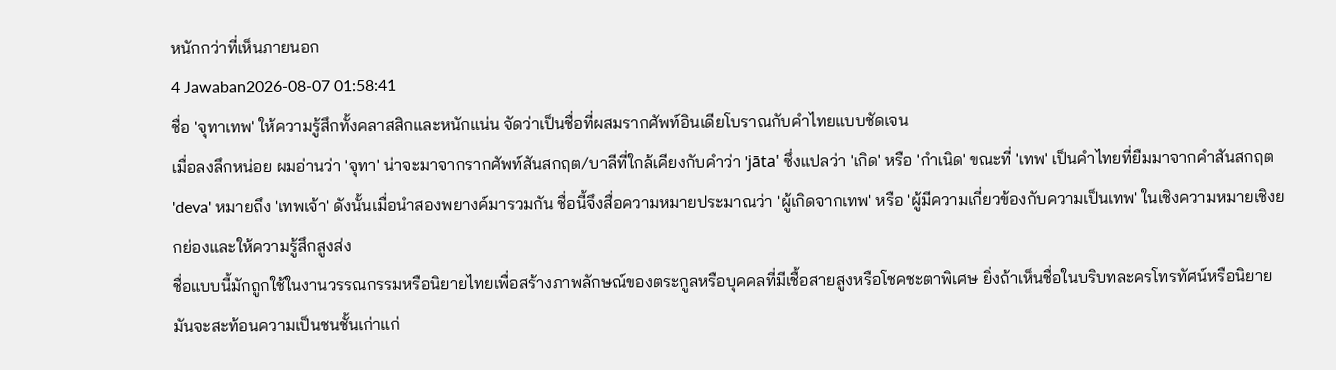หนักกว่าที่เห็นภายนอก
4 Jawaban2026-08-07 01:58:41
ชื่อ 'จุทาเทพ' ให้ความรู้สึกทั้งคลาสสิกและหนักแน่น จัดว่าเป็นชื่อที่ผสมรากศัพท์อินเดียโบราณกับคำไทยแบบชัดเจน
เมื่อลงลึกหน่อย ผมอ่านว่า 'จุทา' น่าจะมาจากรากศัพท์สันสกฤต/บาลีที่ใกล้เคียงกับคำว่า 'jāta' ซึ่งแปลว่า 'เกิด' หรือ 'กำเนิด' ขณะที่ 'เทพ' เป็นคำไทยที่ยืมมาจากคำสันสกฤต 'deva' หมายถึง 'เทพเจ้า' ดังนั้นเมื่อนำสองพยางค์มารวมกัน ชื่อนี้จึงสื่อความหมายประมาณว่า 'ผู้เกิดจากเทพ' หรือ 'ผู้มีความเกี่ยวข้องกับความเป็นเทพ' ในเชิงความหมายเชิงยกย่องและให้ความรู้สึกสูงส่ง
ชื่อแบบนี้มักถูกใช้ในงานวรรณกรรมหรือนิยายไทยเพื่อสร้างภาพลักษณ์ของตระกูลหรือบุคคลที่มีเชื้อสายสูงหรือโชคชะตาพิเศษ ยิ่งถ้าเห็นชื่อในบริบทละครโทรทัศน์หรือนิยาย มันจะสะท้อนความเป็นชนชั้นเก่าแก่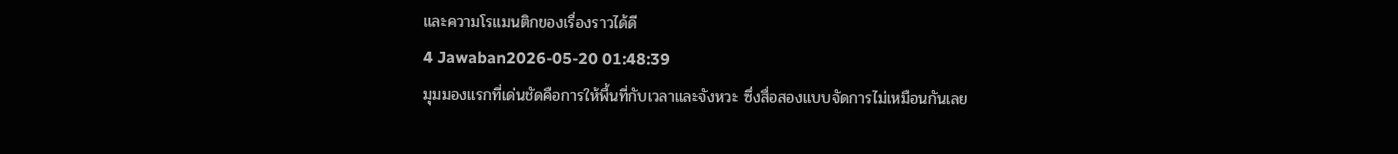และความโรแมนติกของเรื่องราวได้ดี
4 Jawaban2026-05-20 01:48:39
มุมมองแรกที่เด่นชัดคือการให้พื้นที่กับเวลาและจังหวะ ซึ่งสื่อสองแบบจัดการไม่เหมือนกันเลย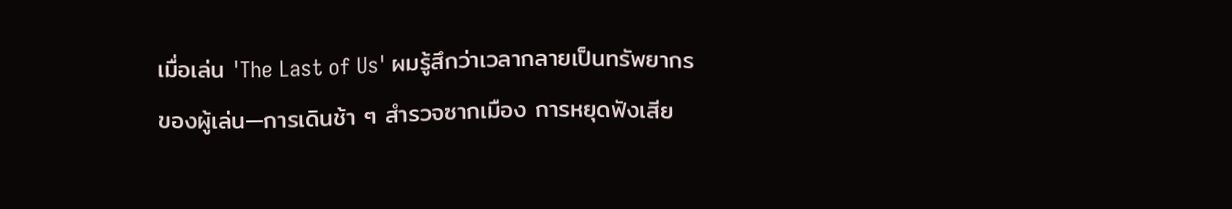เมื่อเล่น 'The Last of Us' ผมรู้สึกว่าเวลากลายเป็นทรัพยากรของผู้เล่น—การเดินช้า ๆ สำรวจซากเมือง การหยุดฟังเสีย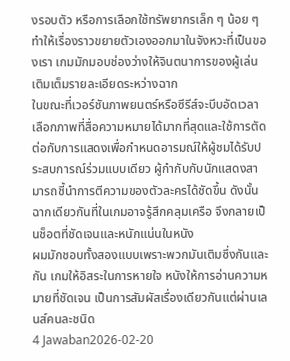งรอบตัว หรือการเลือกใช้ทรัพยากรเล็ก ๆ น้อย ๆ ทำให้เรื่องราวขยายตัวเองออกมาในจังหวะที่เป็นของเรา เกมมักมอบช่องว่างให้จินตนาการของผู้เล่นเติมเต็มรายละเอียดระหว่างฉาก
ในขณะที่เวอร์ชันภาพยนตร์หรือซีรีส์จะบีบอัดเวลา เลือกภาพที่สื่อความหมายได้มากที่สุดและใช้การตัดต่อกับการแสดงเพื่อกำหนดอารมณ์ให้ผู้ชมได้รับประสบการณ์ร่วมแบบเดียว ผู้กำกับกับนักแสดงสามารถชี้นำการตีความของตัวละครได้ชัดขึ้น ดังนั้นฉากเดียวกันที่ในเกมอาจรู้สึกคลุมเครือ จึงกลายเป็นช็อตที่ชัดเจนและหนักแน่นในหนัง
ผมมักชอบทั้งสองแบบเพราะพวกมันเติมซึ่งกันและกัน เกมให้อิสระในการหายใจ หนังให้การอ่านความหมายที่ชัดเจน เป็นการสัมผัสเรื่องเดียวกันแต่ผ่านเลนส์คนละชนิด
4 Jawaban2026-02-20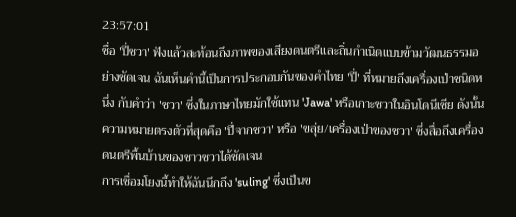23:57:01
ชื่อ 'ปี่ชวา' ฟังแล้วสะท้อนถึงภาพของเสียงดนตรีและถิ่นกำเนิดแบบข้ามวัฒนธรรมอย่างชัดเจน ฉันเห็นคำนี้เป็นการประกอบกันของคำไทย 'ปี่' ที่หมายถึงเครื่องเป่าชนิดหนึ่ง กับคำว่า 'ชวา' ซึ่งในภาษาไทยมักใช้แทน 'Jawa' หรือเกาะชวาในอินโดนีเซีย ดังนั้นความหมายตรงตัวที่สุดคือ 'ปี่จากชวา' หรือ 'ขลุ่ย/เครื่องเป่าของชวา' ซึ่งสื่อถึงเครื่องดนตรีพื้นบ้านของชาวชวาได้ชัดเจน
การเชื่อมโยงนี้ทำให้ฉันนึกถึง 'suling' ซึ่งเป็นข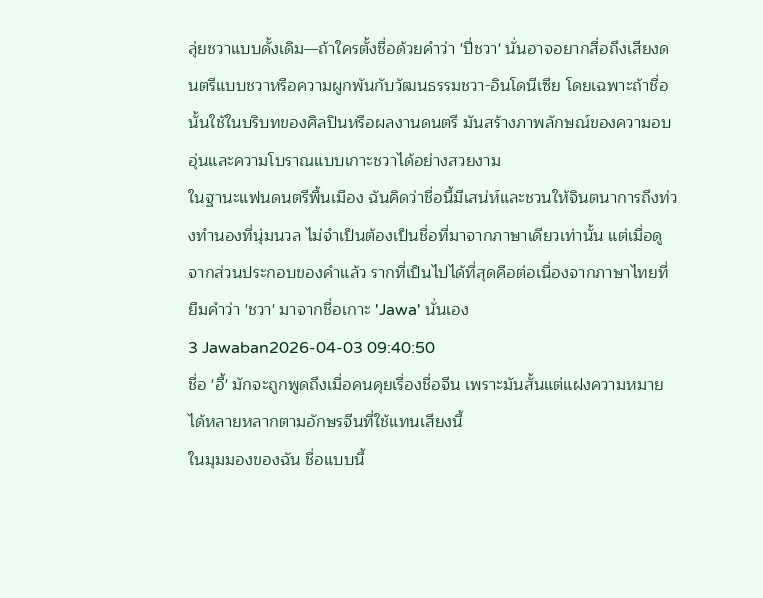ลุ่ยชวาแบบดั้งเดิม—ถ้าใครตั้งชื่อด้วยคำว่า 'ปี่ชวา' นั่นอาจอยากสื่อถึงเสียงดนตรีแบบชวาหรือความผูกพันกับวัฒนธรรมชวา-อินโดนีเซีย โดยเฉพาะถ้าชื่อนั้นใช้ในบริบทของศิลปินหรือผลงานดนตรี มันสร้างภาพลักษณ์ของความอบอุ่นและความโบราณแบบเกาะชวาได้อย่างสวยงาม
ในฐานะแฟนดนตรีพื้นเมือง ฉันคิดว่าชื่อนี้มีเสน่ห์และชวนให้จินตนาการถึงท่วงทำนองที่นุ่มนวล ไม่จำเป็นต้องเป็นชื่อที่มาจากภาษาเดียวเท่านั้น แต่เมื่อดูจากส่วนประกอบของคำแล้ว รากที่เป็นไปได้ที่สุดคือต่อเนื่องจากภาษาไทยที่ยืมคำว่า 'ชวา' มาจากชื่อเกาะ 'Jawa' นั่นเอง
3 Jawaban2026-04-03 09:40:50
ชื่อ 'อี้' มักจะถูกพูดถึงเมื่อคนคุยเรื่องชื่อจีน เพราะมันสั้นแต่แฝงความหมายได้หลายหลากตามอักษรจีนที่ใช้แทนเสียงนี้
ในมุมมองของฉัน ชื่อแบบนี้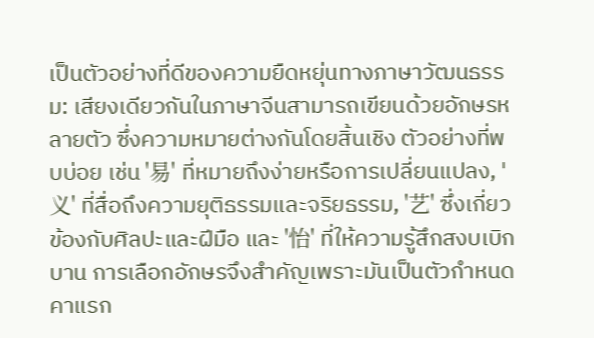เป็นตัวอย่างที่ดีของความยืดหยุ่นทางภาษาวัฒนธรรม: เสียงเดียวกันในภาษาจีนสามารถเขียนด้วยอักษรหลายตัว ซึ่งความหมายต่างกันโดยสิ้นเชิง ตัวอย่างที่พบบ่อย เช่น '易' ที่หมายถึงง่ายหรือการเปลี่ยนแปลง, '义' ที่สื่อถึงความยุติธรรมและจริยธรรม, '艺' ซึ่งเกี่ยวข้องกับศิลปะและฝีมือ และ '怡' ที่ให้ความรู้สึกสงบเบิกบาน การเลือกอักษรจึงสำคัญเพราะมันเป็นตัวกำหนดคาแรก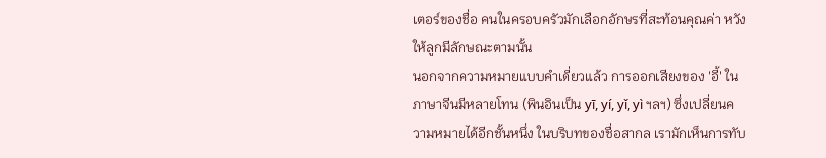เตอร์ของชื่อ คนในครอบครัวมักเลือกอักษรที่สะท้อนคุณค่า หวังให้ลูกมีลักษณะตามนั้น
นอกจากความหมายแบบคำเดี่ยวแล้ว การออกเสียงของ 'อี้' ในภาษาจีนมีหลายโทน (พินอินเป็น yī, yí, yǐ, yì ฯลฯ) ซึ่งเปลี่ยนความหมายได้อีกชั้นหนึ่ง ในบริบทของชื่อสากล เรามักเห็นการทับ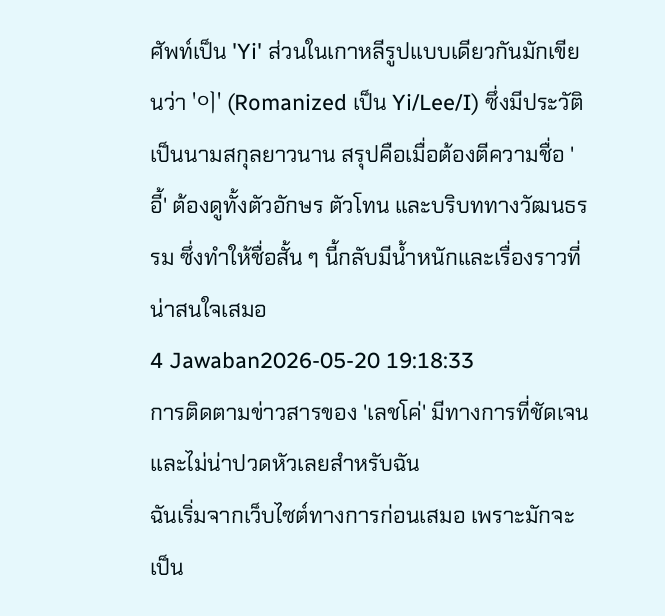ศัพท์เป็น 'Yi' ส่วนในเกาหลีรูปแบบเดียวกันมักเขียนว่า '이' (Romanized เป็น Yi/Lee/I) ซึ่งมีประวัติเป็นนามสกุลยาวนาน สรุปคือเมื่อต้องตีความชื่อ 'อี้' ต้องดูทั้งตัวอักษร ตัวโทน และบริบททางวัฒนธรรม ซึ่งทำให้ชื่อสั้น ๆ นี้กลับมีน้ำหนักและเรื่องราวที่น่าสนใจเสมอ
4 Jawaban2026-05-20 19:18:33
การติดตามข่าวสารของ 'เลชโค่' มีทางการที่ชัดเจนและไม่น่าปวดหัวเลยสำหรับฉัน
ฉันเริ่มจากเว็บไซต์ทางการก่อนเสมอ เพราะมักจะเป็น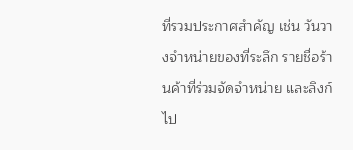ที่รวมประกาศสำคัญ เช่น วันวางจำหน่ายของที่ระลึก รายชื่อร้านค้าที่ร่วมจัดจำหน่าย และลิงก์ไป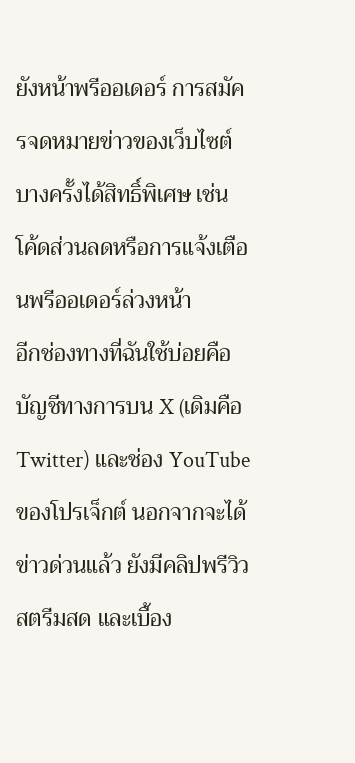ยังหน้าพรีออเดอร์ การสมัครจดหมายข่าวของเว็บไซต์บางครั้งได้สิทธิ์พิเศษ เช่น โค้ดส่วนลดหรือการแจ้งเตือนพรีออเดอร์ล่วงหน้า
อีกช่องทางที่ฉันใช้บ่อยคือบัญชีทางการบน X (เดิมคือ Twitter) และช่อง YouTube ของโปรเจ็กต์ นอกจากจะได้ข่าวด่วนแล้ว ยังมีคลิปพรีวิว สตรีมสด และเบื้อง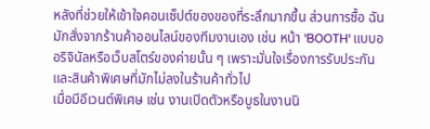หลังที่ช่วยให้เข้าใจคอนเซ็ปต์ของของที่ระลึกมากขึ้น ส่วนการซื้อ ฉันมักสั่งจากร้านค้าออนไลน์ของทีมงานเอง เช่น หน้า 'BOOTH' แบบออริจินัลหรือเว็บสโตร์ของค่ายนั้น ๆ เพราะมั่นใจเรื่องการรับประกันและสินค้าพิเศษที่มักไม่ลงในร้านค้าทั่วไป
เมื่อมีอีเวนต์พิเศษ เช่น งานเปิดตัวหรือบูธในงานนิ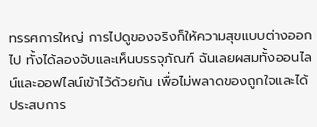ทรรศการใหญ่ การไปดูของจริงก็ให้ความสุขแบบต่างออกไป ทั้งได้ลองจับและเห็นบรรจุภัณฑ์ ฉันเลยผสมทั้งออนไลน์และออฟไลน์เข้าไว้ด้วยกัน เพื่อไม่พลาดของถูกใจและได้ประสบการ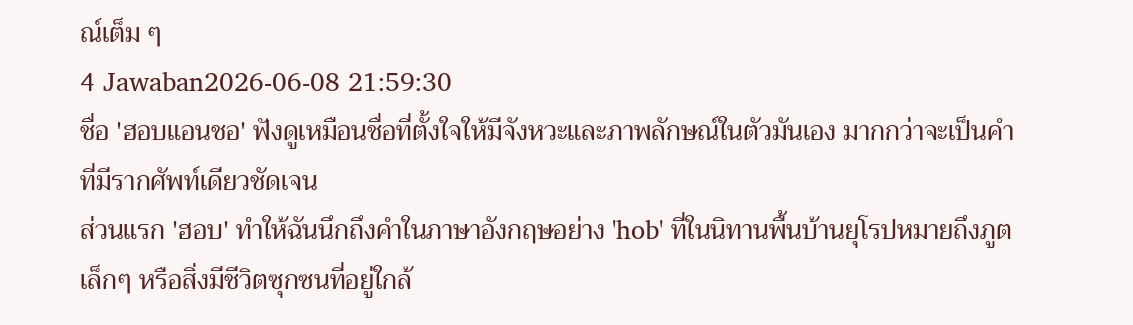ณ์เต็ม ๆ
4 Jawaban2026-06-08 21:59:30
ชื่อ 'ฮอบแอนชอ' ฟังดูเหมือนชื่อที่ตั้งใจให้มีจังหวะและภาพลักษณ์ในตัวมันเอง มากกว่าจะเป็นคำที่มีรากศัพท์เดียวชัดเจน
ส่วนแรก 'ฮอบ' ทำให้ฉันนึกถึงคำในภาษาอังกฤษอย่าง 'hob' ที่ในนิทานพื้นบ้านยุโรปหมายถึงภูตเล็กๆ หรือสิ่งมีชีวิตซุกซนที่อยู่ใกล้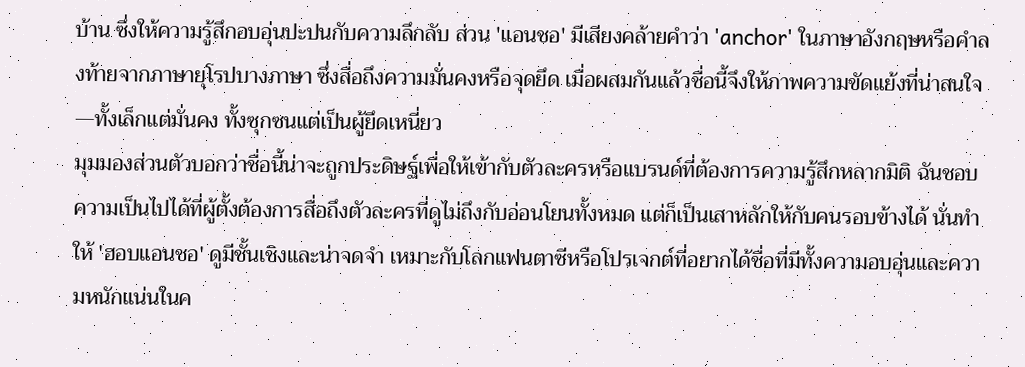บ้าน ซึ่งให้ความรู้สึกอบอุ่นปะปนกับความลึกลับ ส่วน 'แอนชอ' มีเสียงคล้ายคำว่า 'anchor' ในภาษาอังกฤษหรือคำลงท้ายจากภาษายุโรปบางภาษา ซึ่งสื่อถึงความมั่นคงหรือจุดยึด เมื่อผสมกันแล้วชื่อนี้จึงให้ภาพความขัดแย้งที่น่าสนใจ—ทั้งเล็กแต่มั่นคง ทั้งซุกซนแต่เป็นผู้ยึดเหนี่ยว
มุมมองส่วนตัวบอกว่าชื่อนี้น่าจะถูกประดิษฐ์เพื่อให้เข้ากับตัวละครหรือแบรนด์ที่ต้องการความรู้สึกหลากมิติ ฉันชอบความเป็นไปได้ที่ผู้ตั้งต้องการสื่อถึงตัวละครที่ดูไม่ถึงกับอ่อนโยนทั้งหมด แต่ก็เป็นเสาหลักให้กับคนรอบข้างได้ นั่นทำให้ 'ฮอบแอนชอ' ดูมีชั้นเชิงและน่าจดจำ เหมาะกับโลกแฟนตาซีหรือโปรเจกต์ที่อยากได้ชื่อที่มีทั้งความอบอุ่นและความหนักแน่นในค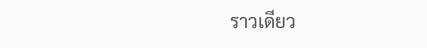ราวเดียว